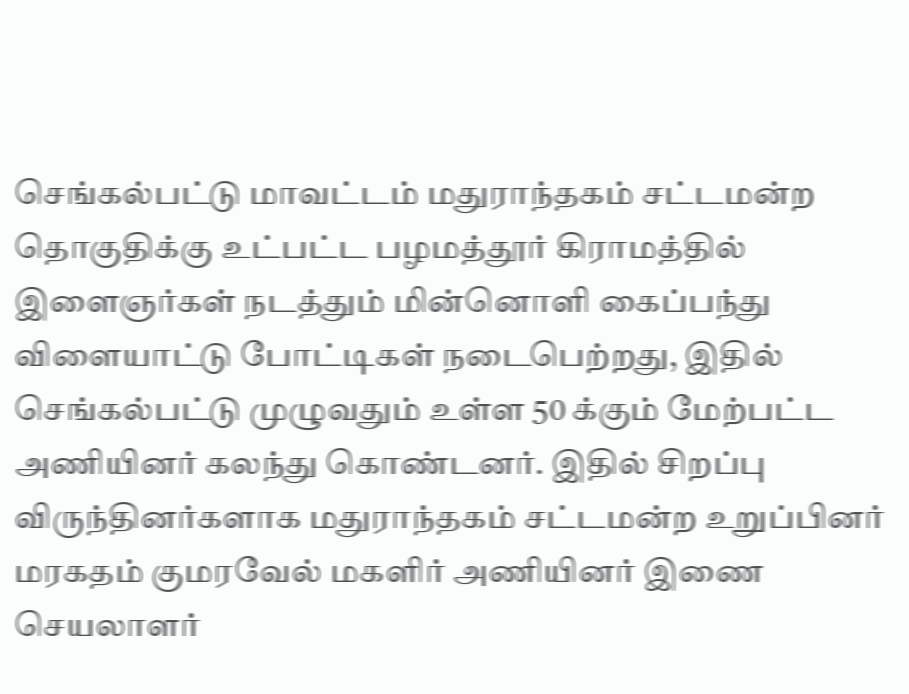செங்கல்பட்டு மாவட்டம் மதுராந்தகம் சட்டமன்ற தொகுதிக்கு உட்பட்ட பழமத்தூர் கிராமத்தில் இளைஞர்கள் நடத்தும் மின்னொளி கைப்பந்து விளையாட்டு போட்டிகள் நடைபெற்றது, இதில் செங்கல்பட்டு முழுவதும் உள்ள 50 க்கும் மேற்பட்ட அணியினர் கலந்து கொண்டனர். இதில் சிறப்பு விருந்தினர்களாக மதுராந்தகம் சட்டமன்ற உறுப்பினர் மரகதம் குமரவேல் மகளிர் அணியினர் இணை செயலாளர்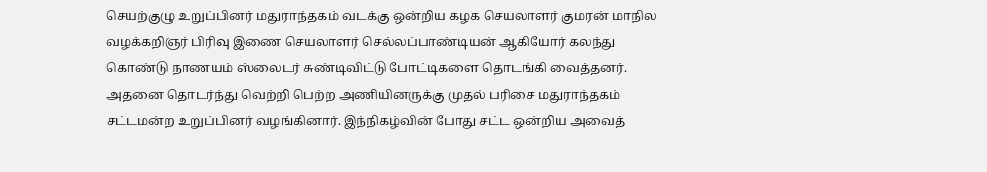செயற்குழு உறுப்பினர் மதுராந்தகம் வடக்கு ஒன்றிய கழக செயலாளர் குமரன் மாநில வழக்கறிஞர் பிரிவு இணை செயலாளர் செல்லப்பாண்டியன் ஆகியோர் கலந்து கொண்டு நாணயம் ஸ்லைடர் சுண்டிவிட்டு போட்டிகளை தொடங்கி வைத்தனர். அதனை தொடர்ந்து வெற்றி பெற்ற அணியினருக்கு முதல் பரிசை மதுராந்தகம் சட்டமன்ற உறுப்பினர் வழங்கினார். இந்நிகழ்வின் போது சட்ட ஒன்றிய அவைத்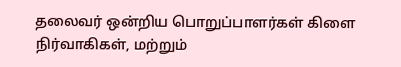தலைவர் ஒன்றிய பொறுப்பாளர்கள் கிளை நிர்வாகிகள், மற்றும்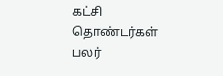கட்சி தொண்டர்கள் பலர்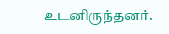உடனிருந்தனர்.